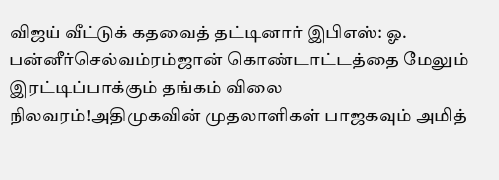விஜய் வீட்டுக் கதவைத் தட்டினார் இபிஎஸ்: ஓ. பன்னீர்செல்வம்ரம்ஜான் கொண்டாட்டத்தை மேலும் இரட்டிப்பாக்கும் தங்கம் விலை நிலவரம்!அதிமுகவின் முதலாளிகள் பாஜகவும் அமித்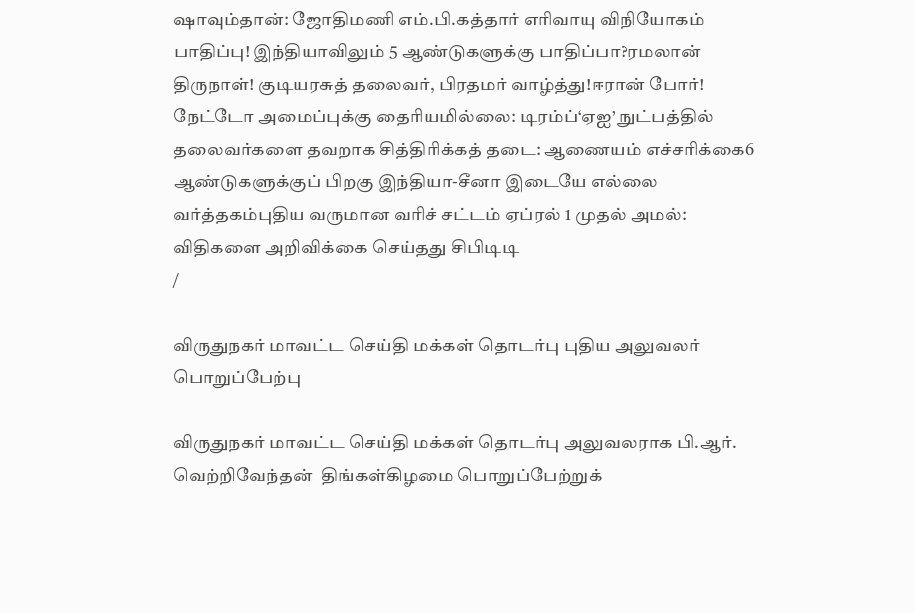ஷாவும்தான்: ஜோதிமணி எம்.பி.கத்தார் எரிவாயு விநியோகம் பாதிப்பு! இந்தியாவிலும் 5 ஆண்டுகளுக்கு பாதிப்பா?ரமலான் திருநாள்! குடியரசுத் தலைவர், பிரதமர் வாழ்த்து!ஈரான் போர்! நேட்டோ அமைப்புக்கு தைரியமில்லை: டிரம்ப்‘ஏஐ’ நுட்பத்தில் தலைவர்களை தவறாக சித்திரிக்கத் தடை: ஆணையம் எச்சரிக்கை6 ஆண்டுகளுக்குப் பிறகு இந்தியா-சீனா இடையே எல்லை வர்த்தகம்புதிய வருமான வரிச் சட்டம் ஏப்ரல் 1 முதல் அமல்: விதிகளை அறிவிக்கை செய்தது சிபிடிடி
/

விருதுநகர் மாவட்ட செய்தி மக்கள் தொடர்பு புதிய அலுவலர் பொறுப்பேற்பு

விருதுநகர் மாவட்ட செய்தி மக்கள் தொடர்பு அலுவலராக பி.ஆர். வெற்றிவேந்தன்  திங்கள்கிழமை பொறுப்பேற்றுக்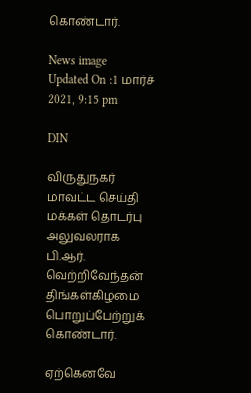கொண்டார்.

News image
Updated On :1 மார்ச் 2021, 9:15 pm

DIN

விருதுநகர் மாவட்ட செய்தி மக்கள் தொடர்பு அலுவலராக பி.ஆர். வெற்றிவேந்தன்  திங்கள்கிழமை பொறுப்பேற்றுக் கொண்டார்.

ஏற்கெனவே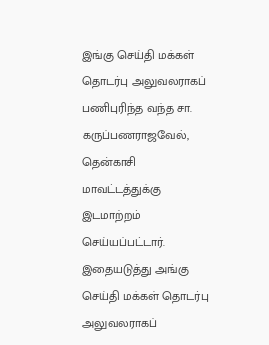இங்கு செய்தி மக்கள் தொடர்பு அலுவலராகப் பணிபுரிந்த வந்த சா. கருப்பணராஜவேல், தென்காசி மாவட்டத்துக்கு இடமாற்றம் செய்யப்பட்டார். இதையடுத்து அங்கு செய்தி மக்கள் தொடர்பு அலுவலராகப்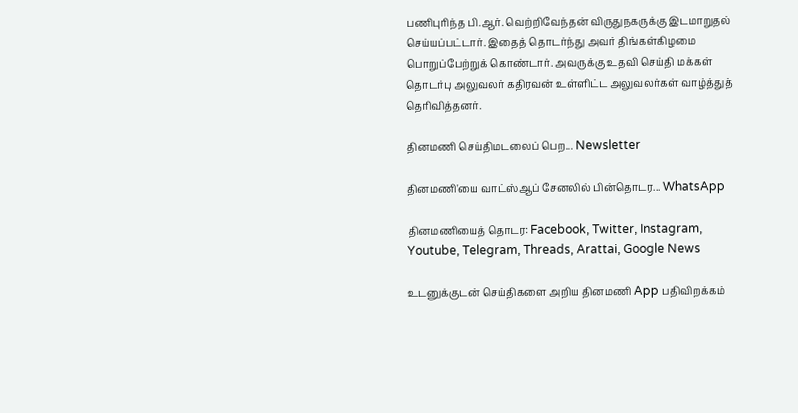பணிபுரிந்த பி.ஆர். வெற்றிவேந்தன் விருதுநகருக்கு இடமாறுதல் செய்யப்பட்டார். இதைத் தொடர்ந்து அவர் திங்கள்கிழமை பொறுப்பேற்றுக் கொண்டார். அவருக்கு உதவி செய்தி மக்கள் தொடர்பு அலுவலர் கதிரவன் உள்ளிட்ட அலுவலர்கள் வாழ்த்துத் தெரிவித்தனர்.

தினமணி செய்திமடலைப் பெற... Newsletter

தினமணி'யை வாட்ஸ்ஆப் சேனலில் பின்தொடர... WhatsApp

தினமணியைத் தொடர: Facebook, Twitter, Instagram, Youtube, Telegram, Threads, Arattai, Google News

உடனுக்குடன் செய்திகளை அறிய தினமணி App பதிவிறக்கம்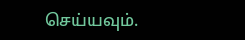செய்யவும்.